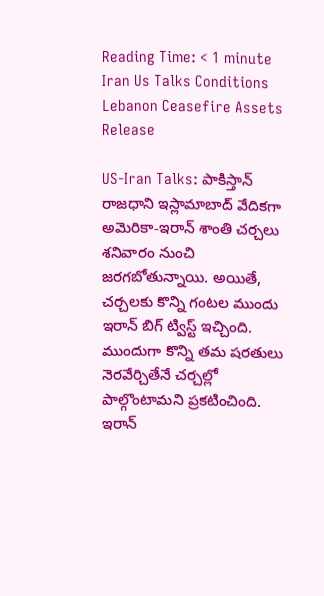Reading Time: < 1 minute
Iran Us Talks Conditions Lebanon Ceasefire Assets Release

US-Iran Talks: పాకిస్తాన్ రాజధాని ఇస్లామాబాద్ వేదికగా అమెరికా-ఇరాన్ శాంతి చర్చలు శనివారం నుంచి జరగబోతున్నాయి. అయితే, చర్చలకు కొన్ని గంటల ముందు ఇరాన్ బిగ్ ట్విస్ట్ ఇచ్చింది. ముందుగా కొన్ని తమ షరతులు నెరవేర్చితేనే చర్చల్లో పాల్గొంటామని ప్రకటించింది. ఇరాన్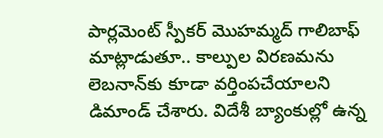పార్లమెంట్ స్పీకర్ మొహమ్మద్ గాలిబాఫ్ మాట్లాడుతూ.. కాల్పుల విరణమను లెబనాన్‌కు కూడా వర్తింపచేయాలని డిమాండ్ చేశారు. విదేశీ బ్యాంకుల్లో ఉన్న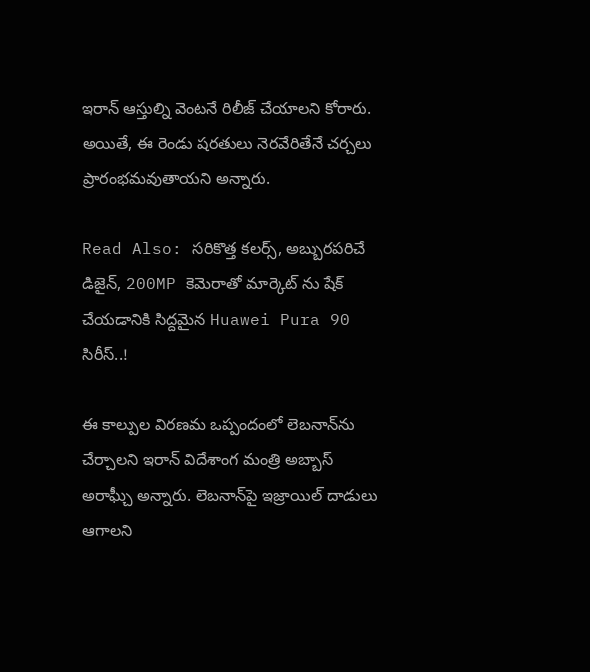ఇరాన్ ఆస్తుల్ని వెంటనే రిలీజ్ చేయాలని కోరారు. అయితే, ఈ రెండు షరతులు నెరవేరితేనే చర్చలు ప్రారంభమవుతాయని అన్నారు.

Read Also: సరికొత్త కలర్స్, అబ్బురపరిచే డిజైన్, 200MP కెమెరాతో మార్కెట్ ను షేక్ చేయడానికి సిద్దమైన Huawei Pura 90 సిరీస్..!

ఈ కాల్పుల విరణమ ఒప్పందంలో లెబనాన్‌ను చేర్చాలని ఇరాన్‌ విదేశాంగ మంత్రి అబ్బాస్ అరాఘ్చీ అన్నారు. లెబనాన్‌పై ఇజ్రాయిల్ దాడులు ఆగాలని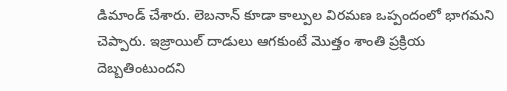డిమాండ్ చేశారు. లెబనాన్ కూడా కాల్పుల విరమణ ఒప్పందంలో భాగమని చెప్పారు. ఇజ్రాయిల్ దాడులు ఆగకుంటే మొత్తం శాంతి ప్రక్రియ దెబ్బతింటుందని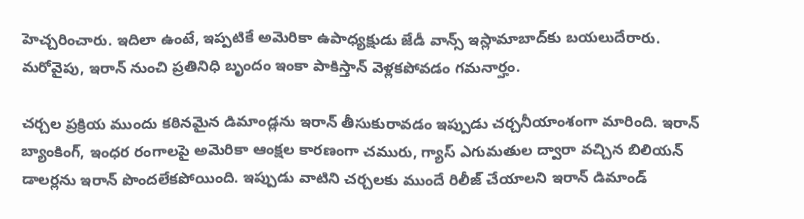హెచ్చరించారు. ఇదిలా ఉంటే, ఇప్పటికే అమెరికా ఉపాధ్యక్షుడు జేడీ వాన్స్ ఇస్లామాబాద్‌కు బయలుదేరారు. మరోవైపు, ఇరాన్ నుంచి ప్రతినిధి బృందం ఇంకా పాకిస్తాన్ వెళ్లకపోవడం గమనార్హం.

చర్చల ప్రక్రియ ముందు కఠినమైన డిమాండ్లను ఇరాన్ తీసుకురావడం ఇప్పుడు చర్చనీయాంశంగా మారింది. ఇరాన్ బ్యాంకింగ్, ఇంధర రంగాలపై అమెరికా ఆంక్షల కారణంగా చమురు, గ్యాస్ ఎగుమతుల ద్వారా వచ్చిన బిలియన్ డాలర్లను ఇరాన్ పొందలేకపోయింది. ఇప్పుడు వాటిని చర్చలకు ముందే రిలీజ్ చేయాలని ఇరాన్ డిమాండ్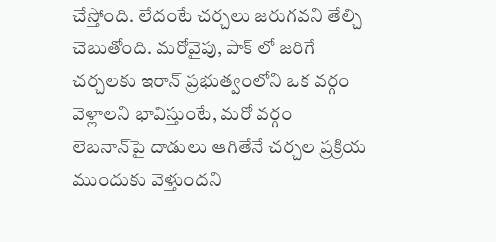చేస్తోంది. లేదంటే చర్చలు జరుగవని తేల్చి చెబుతోంది. మరోవైపు, పాక్ లో జరిగే చర్చలకు ఇరాన్‌ ప్రభుత్వంలోని ఒక వర్గం వెళ్లాలని భావిస్తుంటే, మరో వర్గం లెబనాన్‌పై దాడులు ఆగితేనే చర్చల ప్రక్రియ ముందుకు వెళ్తుందని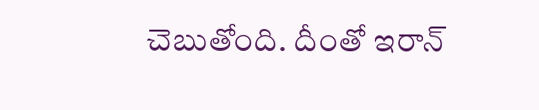చెబుతోంది. దీంతో ఇరాన్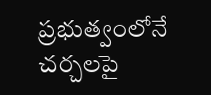ప్రభుత్వంలోనే చర్చలపై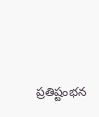ప్రతిష్టంభన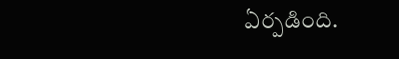ఏర్పడింది.